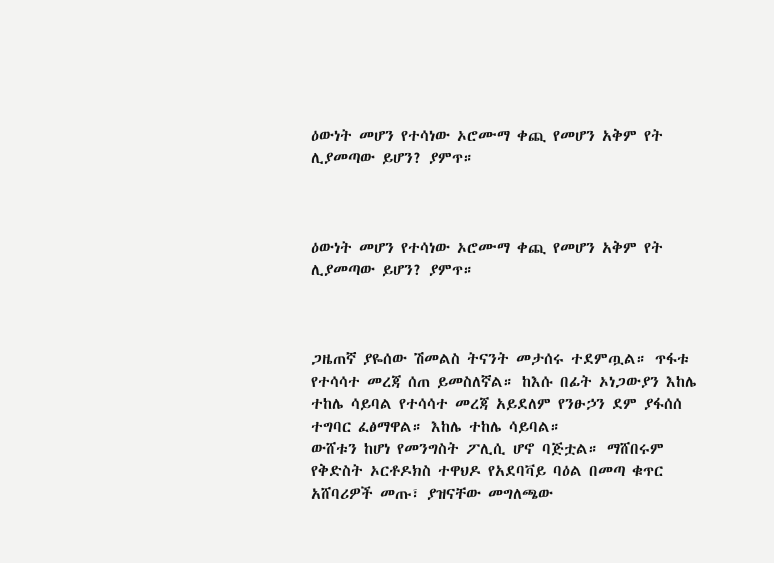ዕውነት መሆን የተሳነው ኦሮሙማ ቀጪ የመሆን አቅም የት ሊያመጣው ይሆን? ያምጥ።



ዕውነት መሆን የተሳነው ኦሮሙማ ቀጪ የመሆን አቅም የት ሊያመጣው ይሆን? ያምጥ።



ጋዜጠኛ ያዬሰው ሽመልስ ትናንት መታሰሩ ተደምጧል። ጥፋቱ የተሳሳተ መረጃ ሰጠ ይመስለኛል። ከእሱ በፊት ኦነጋውያን እከሌ ተከሌ ሳይባል የተሳሳተ መረጃ አይደለም የንፁኃን ደም ያፋሰሰ ተግባር ፈፅማዋል። እከሌ ተከሌ ሳይባል።
ውሸቱን ከሆነ የመንግስት ፖሊሲ ሆኖ ባጅቷል። ማሸበሩም የቅድስት ኦርቶዶክስ ተዋህዶ የአደባቫይ ባዕል በመጣ ቁጥር አሸባሪዎች መጡ፣ ያዝናቸው መግለጫው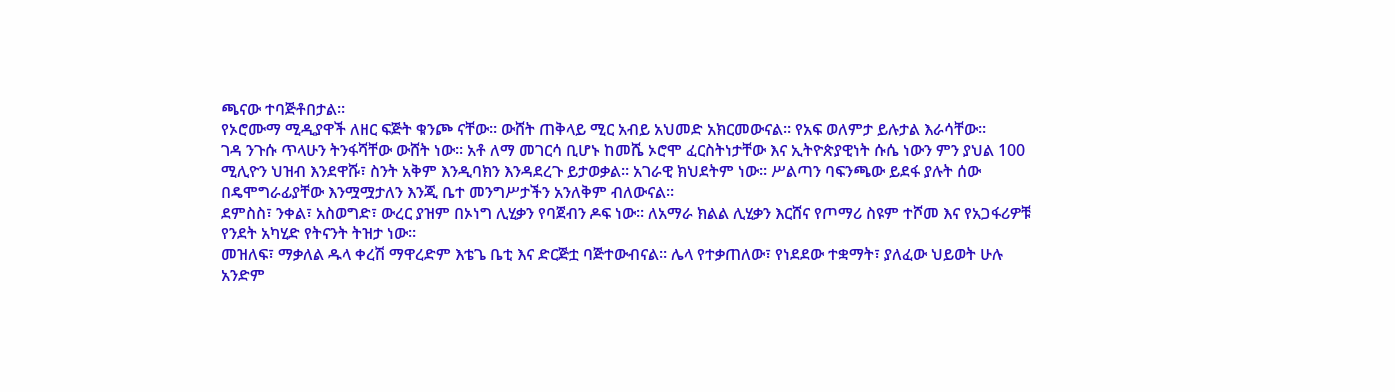ጫናው ተባጅቶበታል።
የኦሮሙማ ሚዲያዋች ለዘር ፍጅት ቁንጮ ናቸው። ውሸት ጠቅላይ ሚር አብይ አህመድ አክርመውናል። የአፍ ወለምታ ይሉታል እራሳቸው።
ገዳ ንጉሱ ጥላሁን ትንፋሻቸው ውሸት ነው። አቶ ለማ መገርሳ ቢሆኑ ከመሼ ኦሮሞ ፈርስትነታቸው እና ኢትዮጵያዊነት ሱሴ ነውን ምን ያህል 100 ሚሊዮን ህዝብ እንደዋሹ፣ ስንት አቅም እንዲባክን እንዳደረጉ ይታወቃል። አገራዊ ክህደትም ነው። ሥልጣን ባፍንጫው ይደፋ ያሉት ሰው በዴሞግራፊያቸው እንሟሟታለን እንጂ ቤተ መንግሥታችን አንለቅም ብለውናል።
ደምስስ፣ ንቀል፣ አስወግድ፣ ውረር ያዝም በኦነግ ሊሂቃን የባጀብን ዶፍ ነው። ለአማራ ክልል ሊሂቃን እርሸና የጦማሪ ስዩም ተሾመ እና የአጋፋሪዎቹ የንደት አካሂድ የትናንት ትዝታ ነው።
መዝለፍ፣ ማቃለል ዱላ ቀረሽ ማዋረድም እቴጌ ቤቲ እና ድርጅቷ ባጅተውብናል። ሌላ የተቃጠለው፣ የነደደው ተቋማት፣ ያለፈው ህይወት ሁሉ አንድም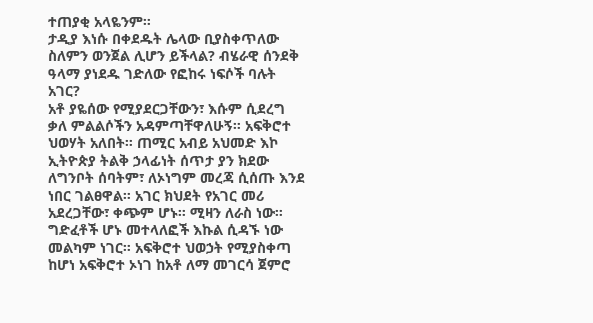ተጠያቂ አላዬንም።
ታዲያ እነሱ በቀደዱት ሌላው ቢያስቀጥለው ስለምን ወንጀል ሊሆን ይችላል? ብሄራዊ ሰንደቅ ዓላማ ያነደዱ ገድለው የፎከሩ ነፍሶች ባሉት አገር?
አቶ ያዬሰው የሚያደርጋቸውን፣ እሱም ሲደረግ ቃለ ምልልሶችን አዳምጣቸዋለሁኝ። አፍቅሮተ ህወሃት አለበት። ጠሚር አብይ አህመድ እኮ ኢትዮጵያ ትልቅ ኃላፊነት ሰጥታ ያን ክደው ለግንቦት ሰባትም፣ ለኦነግም መረጃ ሲሰጡ እንደ ነበር ገልፀዋል። አገር ክህደት የአገር መሪ አደረጋቸው፣ ቀጭም ሆኑ። ሚዛን ለራስ ነው።
ግድፈቶች ሆኑ መተላለፎች እኩል ሲዳኙ ነው መልካም ነገር። አፍቅሮተ ህወኃት የሚያስቀጣ ከሆነ አፍቅሮተ ኦነገ ከአቶ ለማ መገርሳ ጀምሮ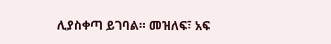ሊያስቀጣ ይገባል። መዝለፍ፣ አፍ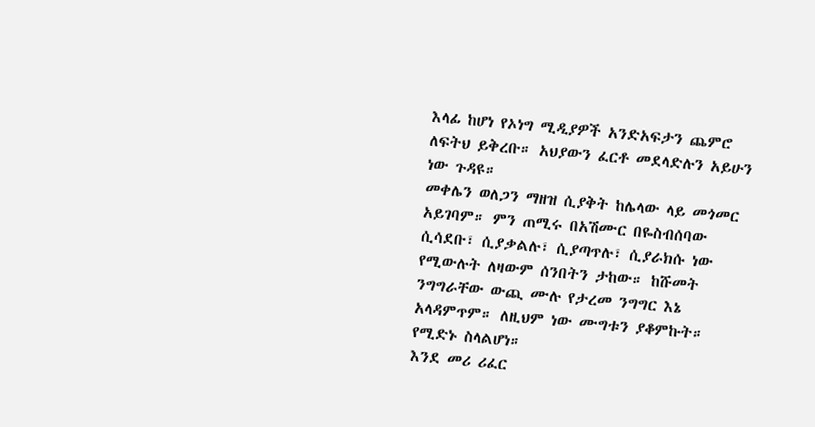እላፊ ከሆነ የኦነግ ሚዲያዎች አንድአፍታን ጨምሮ ለፍትህ ይቅረቡ። አህያውን ፈርቶ መደላድሉን አይሁን ነው ጉዳዩ።
መቀሌን ወለጋን ማዘዝ ሲያቅት ከሌላው ላይ መጎመር አይገባም። ምን ጠሚሩ በአሽሙር በዬስብሰባው ሲሳደቡ፣ ሲያቃልሉ፣ ሲያጣጥሉ፣ ሲያራክሱ ነው የሚውሉት ለዛውም ሰንበትን ታከው። ከሹመት ንግግራቸው ውጪ ሙሉ የታረመ ንግግር እኔ አላዳምጥም። ለዚህም ነው ሙግቱን ያቆምኩት። የሚድኑ ስላልሆነ።
እንደ መሪ ሪፈር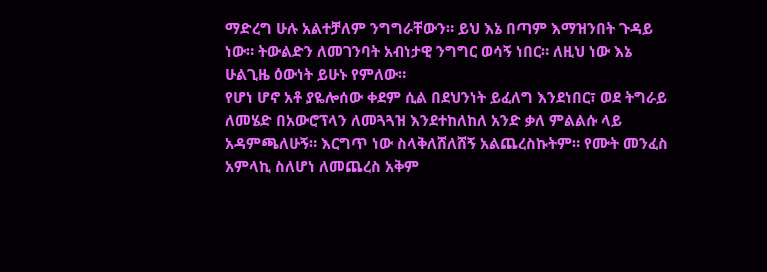ማድረግ ሁሉ አልተቻለም ንግግራቸውን። ይህ እኔ በጣም እማዝንበት ጉዳይ ነው። ትውልድን ለመገንባት አብነታዊ ንግግር ወሳኝ ነበር። ለዚህ ነው እኔ ሁልጊዜ ዕውነት ይሁኑ የምለው።
የሆነ ሆኖ አቶ ያዬሎሰው ቀደም ሲል በደህንነት ይፈለግ እንደነበር፣ ወደ ትግራይ ለመሄድ በአውሮፕላን ለመጓጓዝ እንደተከለከለ አንድ ቃለ ምልልሱ ላይ አዳምጫለሁኝ። እርግጥ ነው ስላቅለሸለሸኝ አልጨረስኩትም። የሙት መንፈስ አምላኪ ስለሆነ ለመጨረስ አቅም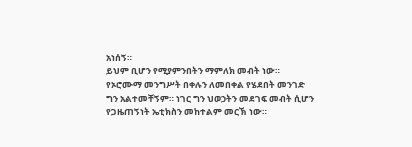አነሰኝ።
ይህም ቢሆን የሚያምንበትን ማምለክ መብት ነው። የኦሮሙማ መንግሥት በቀሉን ለመበቀል የሄደበት መንገድ ግን አልተመቸኝም። ነገር ግን ህወኃትን መደገፍ መብት ሲሆን የጋዜጠኝነት ኤቲክስን መከተልም መርኽ ነው።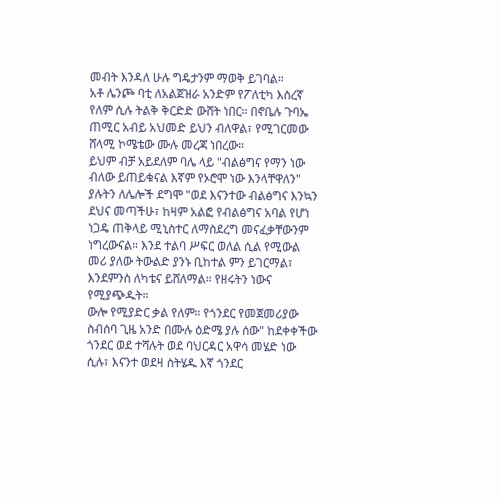መብት እንዳለ ሁሉ ግዴታንም ማወቅ ይገባል።
አቶ ሌንጮ ባቲ ለአልጀዝራ አንድም የፖለቲካ እስረኛ የለም ሲሉ ትልቅ ቅርድድ ውሸት ነበር። በኖቤሉ ጉባኤ ጠሚር አብይ አህመድ ይህን ብለዋል፣ የሚገርመው ሸላሚ ኮሜቴው ሙሉ መረጃ ነበረው።
ይህም ብቻ አይደለም ባሌ ላይ "ብልፅግና የማን ነው ብለው ይጠይቁናል እኛም የኦሮሞ ነው እንላቸዋለን" ያሉትን ለሌሎች ደግሞ "ወደ እናንተው ብልፅግና እንኳን ደህና መጣችሁ፣ ከዛም አልፎ የብልፅግና አባል የሆነ ነጋዴ ጠቅላይ ሚኒስተር ለማስደረግ መናፈቃቸውንም ነግረውናል። እንደ ተልባ ሥፍር ወለል ሲል የሚውል መሪ ያለው ትውልድ ያንኑ ቢከተል ምን ይገርማል፣ እንደምንስ ለካቴና ይሸለማል። የዘሩትን ነውና የሚያጭዱት።
ውሎ የሚያድር ቃል የለም። የጎንደር የመጀመሪያው ስብሰባ ጊዜ አንድ በሙሉ ዕድሜ ያሉ ሰው" ከደቀቀችው ጎንደር ወደ ተሻሉት ወደ ባህርዳር አዋሳ መሄድ ነው ሲሉ፣ እናንተ ወደዛ ስትሄዱ እኛ ጎንደር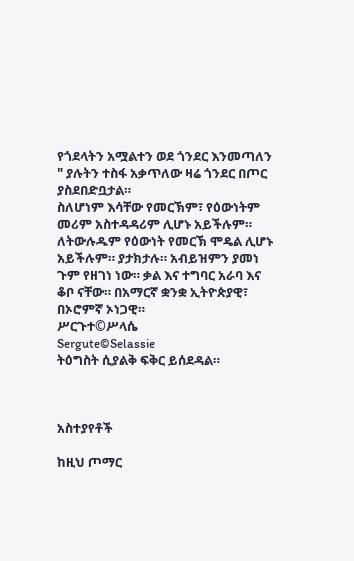የጎደላትን አሟልተን ወደ ጎንደር እንመጣለን " ያሉትን ተስፋ አቃጥለው ዛሬ ጎንደር በጦር ያስደበድቧታል።
ስለሆነም እሳቸው የመርኽም፣ የዕውነትም መሪም አስተዳዳሪም ሊሆኑ አይችሉም። ለትውሉዱም የዕውነት የመርኽ ሞዴል ሊሆኑ አይችሉም። ያታክታሉ። አብይዝምን ያመነ ጉም የዘገነ ነው። ቃል እና ተግባር አራባ እና ቆቦ ናቸው። በአማርኛ ቋንቋ ኢትዮጵያዊ፣ በኦሮምኛ ኦነጋዊ።
ሥርጉተ©ሥላሴ
Sergute©Selassie
ትዕግስት ሲያልቅ ፍቅር ይሰደዳል።



አስተያየቶች

ከዚህ ጦማር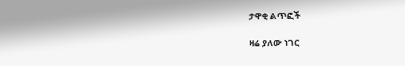ታዋቂ ልጥፎች

ዛሬ ያለው ነገር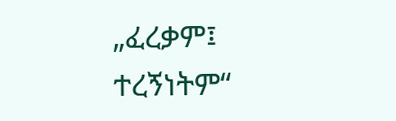„ፈረቃም፤ ተረኝነትም“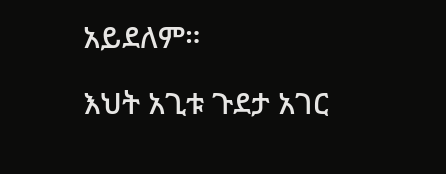አይደለም።

እህት አጊቱ ጉደታ አገር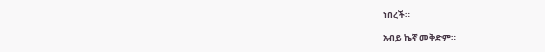ነበረች።

አብይ ኬኛ መቅድም።